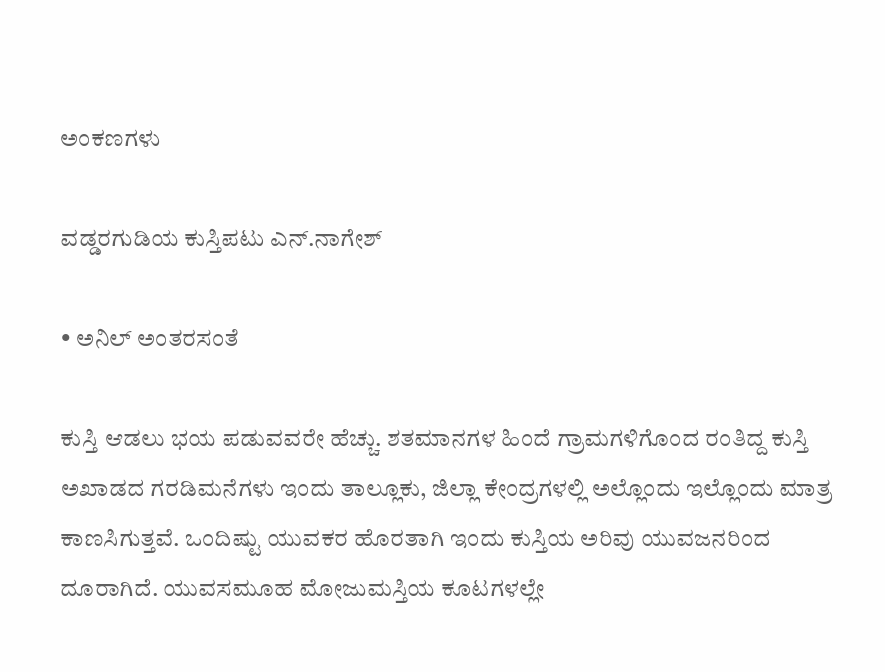ಅಂಕಣಗಳು

ವಡ್ಡರಗುಡಿಯ ಕುಸ್ತಿಪಟು ಎನ್.ನಾಗೇಶ್

• ಅನಿಲ್ ಅಂತರಸಂತೆ

ಕುಸ್ತಿ ಆಡಲು ಭಯ ಪಡುವವರೇ ಹೆಚ್ಚು. ಶತಮಾನಗಳ ಹಿಂದೆ ಗ್ರಾಮಗಳಿಗೊಂದ ರಂತಿದ್ದ ಕುಸ್ತಿ ಅಖಾಡದ ಗರಡಿಮನೆಗಳು ಇಂದು ತಾಲ್ಲೂಕು, ಜಿಲ್ಲಾ ಕೇಂದ್ರಗಳಲ್ಲಿ ಅಲ್ಲೊಂದು ಇಲ್ಲೊಂದು ಮಾತ್ರ ಕಾಣಸಿಗುತ್ತವೆ. ಒಂದಿಷ್ಟು ಯುವಕರ ಹೊರತಾಗಿ ಇಂದು ಕುಸ್ತಿಯ ಅರಿವು ಯುವಜನರಿಂದ ದೂರಾಗಿದೆ. ಯುವಸಮೂಹ ಮೋಜುಮಸ್ತಿಯ ಕೂಟಗಳಲ್ಲೇ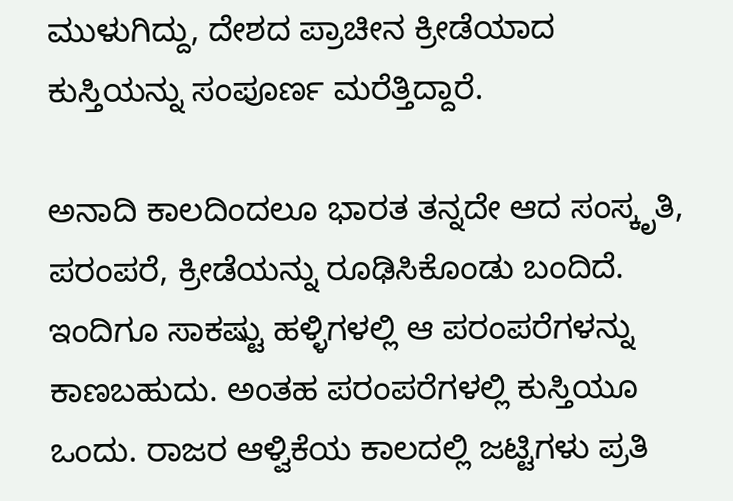ಮುಳುಗಿದ್ದು, ದೇಶದ ಪ್ರಾಚೀನ ಕ್ರೀಡೆಯಾದ ಕುಸ್ತಿಯನ್ನು ಸಂಪೂರ್ಣ ಮರೆತ್ತಿದ್ದಾರೆ.

ಅನಾದಿ ಕಾಲದಿಂದಲೂ ಭಾರತ ತನ್ನದೇ ಆದ ಸಂಸ್ಕೃತಿ, ಪರಂಪರೆ, ಕ್ರೀಡೆಯನ್ನು ರೂಢಿಸಿಕೊಂಡು ಬಂದಿದೆ. ಇಂದಿಗೂ ಸಾಕಷ್ಟು ಹಳ್ಳಿಗಳಲ್ಲಿ ಆ ಪರಂಪರೆಗಳನ್ನು ಕಾಣಬಹುದು. ಅಂತಹ ಪರಂಪರೆಗಳಲ್ಲಿ ಕುಸ್ತಿಯೂ ಒಂದು. ರಾಜರ ಆಳ್ವಿಕೆಯ ಕಾಲದಲ್ಲಿ ಜಟ್ಟಿಗಳು ಪ್ರತಿ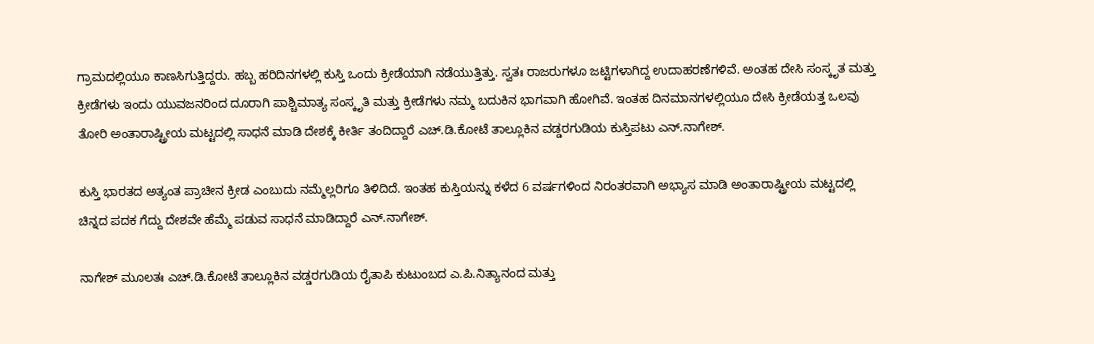ಗ್ರಾಮದಲ್ಲಿಯೂ ಕಾಣಸಿಗುತ್ತಿದ್ದರು. ಹಬ್ಬ ಹರಿದಿನಗಳಲ್ಲಿ ಕುಸ್ತಿ ಒಂದು ಕ್ರೀಡೆಯಾಗಿ ನಡೆಯುತ್ತಿತ್ತು. ಸ್ವತಃ ರಾಜರುಗಳೂ ಜಟ್ಟಿಗಳಾಗಿದ್ದ ಉದಾಹರಣೆಗಳಿವೆ. ಅಂತಹ ದೇಸಿ ಸಂಸ್ಕೃತ ಮತ್ತು ಕ್ರೀಡೆಗಳು ಇಂದು ಯುವಜನರಿಂದ ದೂರಾಗಿ ಪಾಶ್ಚಿಮಾತ್ಯ ಸಂಸ್ಕೃತಿ ಮತ್ತು ಕ್ರೀಡೆಗಳು ನಮ್ಮ ಬದುಕಿನ ಭಾಗವಾಗಿ ಹೋಗಿವೆ. ಇಂತಹ ದಿನಮಾನಗಳಲ್ಲಿಯೂ ದೇಸಿ ಕ್ರೀಡೆಯತ್ತ ಒಲವು ತೋರಿ ಅಂತಾರಾಷ್ಟ್ರೀಯ ಮಟ್ಟದಲ್ಲಿ ಸಾಧನೆ ಮಾಡಿ ದೇಶಕ್ಕೆ ಕೀರ್ತಿ ತಂದಿದ್ದಾರೆ ಎಚ್‌.ಡಿ.ಕೋಟೆ ತಾಲ್ಲೂಕಿನ ವಡ್ಡರಗುಡಿಯ ಕುಸ್ತಿಪಟು ಎನ್.ನಾಗೇಶ್.

ಕುಸ್ತಿ ಭಾರತದ ಅತ್ಯಂತ ಪ್ರಾಚೀನ ಕ್ರೀಡ ಎಂಬುದು ನಮ್ಮೆಲ್ಲರಿಗೂ ತಿಳಿದಿದೆ. ಇಂತಹ ಕುಸ್ತಿಯನ್ನು ಕಳೆದ 6 ವರ್ಷಗಳಿಂದ ನಿರಂತರವಾಗಿ ಅಭ್ಯಾಸ ಮಾಡಿ ಅಂತಾರಾಷ್ಟ್ರೀಯ ಮಟ್ಟದಲ್ಲಿ ಚಿನ್ನದ ಪದಕ ಗೆದ್ದು ದೇಶವೇ ಹೆಮ್ಮೆ ಪಡುವ ಸಾಧನೆ ಮಾಡಿದ್ದಾರೆ ಎನ್.ನಾಗೇಶ್.

ನಾಗೇಶ್ ಮೂಲತಃ ಎಚ್.ಡಿ.ಕೋಟೆ ತಾಲ್ಲೂಕಿನ ವಡ್ಡರಗುಡಿಯ ರೈತಾಪಿ ಕುಟುಂಬದ ಎ.ಪಿ.ನಿತ್ಯಾನಂದ ಮತ್ತು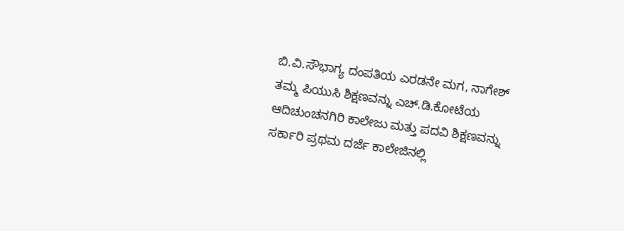ಬಿ.ವಿ.ಸೌಭಾಗ್ಯ ದಂಪತಿಯ ಎರಡನೇ ಮಗ, ನಾಗೇಶ್ ತಮ್ಮ ಪಿಯುಸಿ ಶಿಕ್ಷಣವನ್ನು ಎಚ್.ಡಿ.ಕೋಟೆಯ ಆದಿಚುಂಚನಗಿರಿ ಕಾಲೇಜು ಮತ್ತು ಪದವಿ ಶಿಕ್ಷಣವನ್ನು ಸರ್ಕಾರಿ ಪ್ರಥಮ ದರ್ಜೆ ಕಾಲೇಜಿನಲ್ಲಿ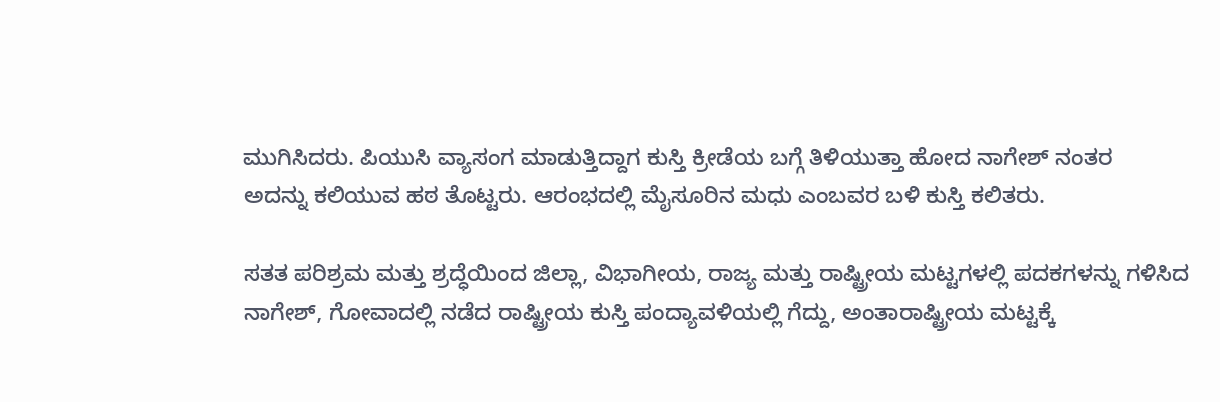ಮುಗಿಸಿದರು. ಪಿಯುಸಿ ವ್ಯಾಸಂಗ ಮಾಡುತ್ತಿದ್ದಾಗ ಕುಸ್ತಿ ಕ್ರೀಡೆಯ ಬಗ್ಗೆ ತಿಳಿಯುತ್ತಾ ಹೋದ ನಾಗೇಶ್ ನಂತರ
ಅದನ್ನು ಕಲಿಯುವ ಹಠ ತೊಟ್ಟರು. ಆರಂಭದಲ್ಲಿ ಮೈಸೂರಿನ ಮಧು ಎಂಬವರ ಬಳಿ ಕುಸ್ತಿ ಕಲಿತರು.

ಸತತ ಪರಿಶ್ರಮ ಮತ್ತು ಶ್ರದ್ಧೆಯಿಂದ ಜಿಲ್ಲಾ, ವಿಭಾಗೀಯ, ರಾಜ್ಯ ಮತ್ತು ರಾಷ್ಟ್ರೀಯ ಮಟ್ಟಗಳಲ್ಲಿ ಪದಕಗಳನ್ನು ಗಳಿಸಿದ ನಾಗೇಶ್, ಗೋವಾದಲ್ಲಿ ನಡೆದ ರಾಷ್ಟ್ರೀಯ ಕುಸ್ತಿ ಪಂದ್ಯಾವಳಿಯಲ್ಲಿ ಗೆದ್ದು, ಅಂತಾರಾಷ್ಟ್ರೀಯ ಮಟ್ಟಕ್ಕೆ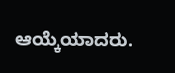ಆಯ್ಕೆಯಾದರು.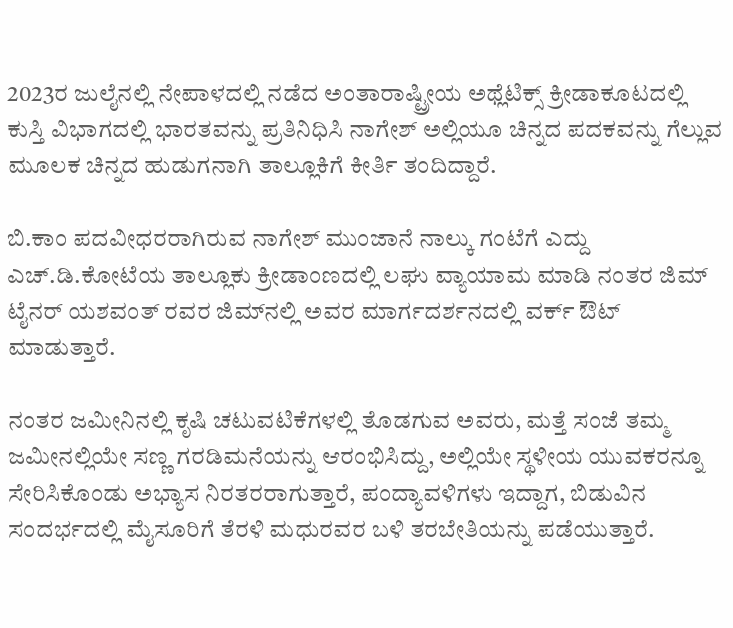2023ರ ಜುಲೈನಲ್ಲಿ ನೇಪಾಳದಲ್ಲಿ ನಡೆದ ಅಂತಾರಾಷ್ಟ್ರೀಯ ಅಥ್ಲೆಟಿಕ್ಸ್ ಕ್ರೀಡಾಕೂಟದಲ್ಲಿ ಕುಸ್ತಿ ವಿಭಾಗದಲ್ಲಿ ಭಾರತವನ್ನು ಪ್ರತಿನಿಧಿಸಿ ನಾಗೇಶ್ ಅಲ್ಲಿಯೂ ಚಿನ್ನದ ಪದಕವನ್ನು ಗೆಲ್ಲುವ ಮೂಲಕ ಚಿನ್ನದ ಹುಡುಗನಾಗಿ ತಾಲ್ಲೂಕಿಗೆ ಕೀರ್ತಿ ತಂದಿದ್ದಾರೆ.

ಬಿ.ಕಾಂ ಪದವೀಧರರಾಗಿರುವ ನಾಗೇಶ್ ಮುಂಜಾನೆ ನಾಲ್ಕು ಗಂಟೆಗೆ ಎದ್ದು ಎಚ್.ಡಿ.ಕೋಟೆಯ ತಾಲ್ಲೂಕು ಕ್ರೀಡಾಂಣದಲ್ಲಿ ಲಘು ವ್ಯಾಯಾಮ ಮಾಡಿ ನಂತರ ಜಿಮ್ ಟೈನರ್ ಯಶವಂತ್ ರವರ ಜಿಮ್‌ನಲ್ಲಿ ಅವರ ಮಾರ್ಗದರ್ಶನದಲ್ಲಿ ವರ್ಕ್ ಔಟ್ ಮಾಡುತ್ತಾರೆ.

ನಂತರ ಜಮೀನಿನಲ್ಲಿ ಕೃಷಿ ಚಟುವಟಿಕೆಗಳಲ್ಲಿ ತೊಡಗುವ ಅವರು, ಮತ್ತೆ ಸಂಜೆ ತಮ್ಮ ಜಮೀನಲ್ಲಿಯೇ ಸಣ್ಣ ಗರಡಿಮನೆಯನ್ನು ಆರಂಭಿಸಿದ್ದು, ಅಲ್ಲಿಯೇ ಸ್ಥಳೀಯ ಯುವಕರನ್ನೂ ಸೇರಿಸಿಕೊಂಡು ಅಭ್ಯಾಸ ನಿರತರರಾಗುತ್ತಾರೆ, ಪಂದ್ಯಾವಳಿಗಳು ಇದ್ದಾಗ, ಬಿಡುವಿನ ಸಂದರ್ಭದಲ್ಲಿ ಮೈಸೂರಿಗೆ ತೆರಳಿ ಮಧುರವರ ಬಳಿ ತರಬೇತಿಯನ್ನು ಪಡೆಯುತ್ತಾರೆ.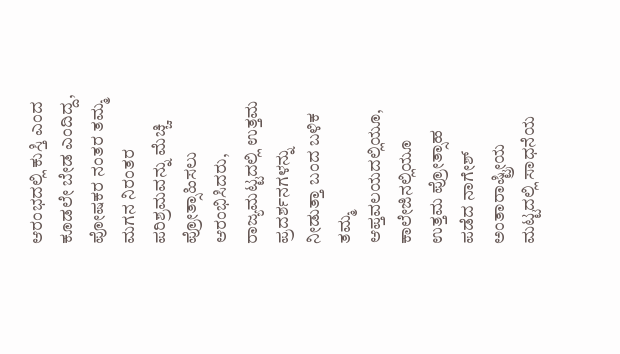ಆರಂಭದಲ್ಲಿ ಕುಸ್ತಿ ಎಂದ ಕೂಡಲೇ ಬೇಡ ಎಂದಿದ್ದ, ಪೋಷಕರ ನಂತರ ತಮ್ಮ ಮಗನ ನಿರಂತರ ಪರಿಶ್ರಮವನ್ನು ಮೆಚ್ಚಿ ಪ್ರೋತ್ಸಾಹಿಸಲು ಆರಂಭಿಸಿದರು, ರಾಜ್ಯಮಟ್ಟದಲ್ಲಿ ಉತ್ತಮ ಪ್ರದರ್ಶನಗಳನ್ನು ನೀಡುತ್ತಾ ಬಂದ ಬಳಿಕ ತಮ್ಮ ಆಪ್ತವಲಯದಲ್ಲಿಯೂ, ಕಾಲೇಜಿನಲ್ಲಿಯೂ ಉತ್ತಮ ಪ್ರೋತ್ಸಾಹ ಪಡೆದ ನಾಗೇಶ್ ಅಂತಾರಾಷ್ಟ್ರೀಯ ಮಟ್ಟದಲ್ಲಿ ಸಾಧನೆಯ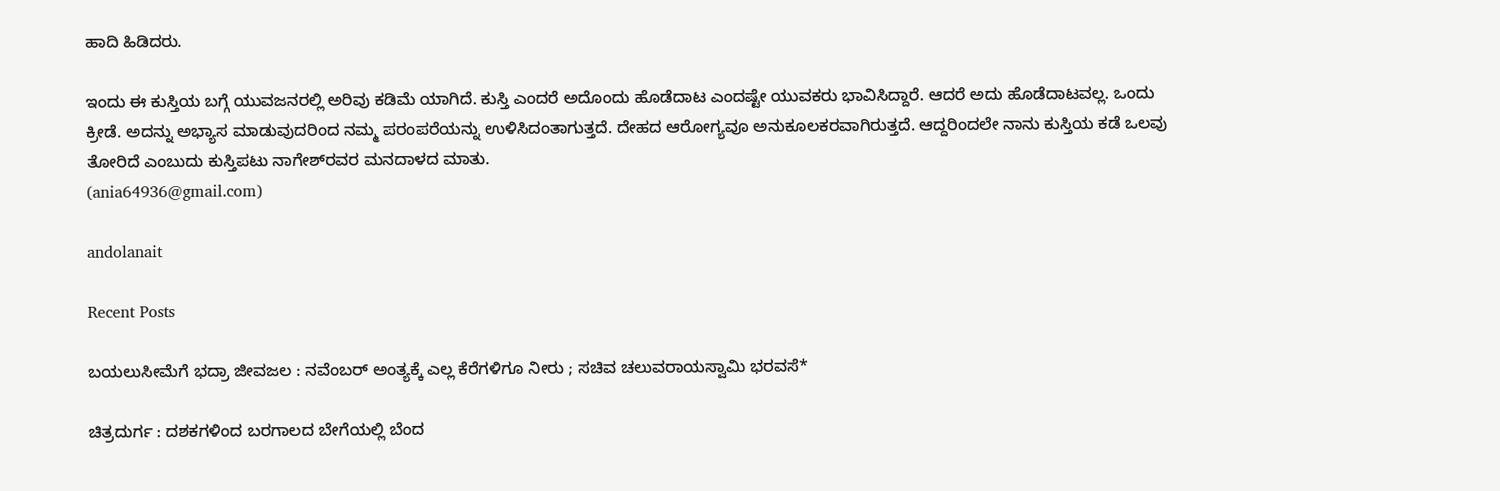ಹಾದಿ ಹಿಡಿದರು.

ಇಂದು ಈ ಕುಸ್ತಿಯ ಬಗ್ಗೆ ಯುವಜನರಲ್ಲಿ ಅರಿವು ಕಡಿಮೆ ಯಾಗಿದೆ. ಕುಸ್ತಿ ಎಂದರೆ ಅದೊಂದು ಹೊಡೆದಾಟ ಎಂದಷ್ಟೇ ಯುವಕರು ಭಾವಿಸಿದ್ದಾರೆ. ಆದರೆ ಅದು ಹೊಡೆದಾಟವಲ್ಲ. ಒಂದು ಕ್ರೀಡೆ. ಅದನ್ನು ಅಭ್ಯಾಸ ಮಾಡುವುದರಿಂದ ನಮ್ಮ ಪರಂಪರೆಯನ್ನು ಉಳಿಸಿದಂತಾಗುತ್ತದೆ. ದೇಹದ ಆರೋಗ್ಯವೂ ಅನುಕೂಲಕರವಾಗಿರುತ್ತದೆ. ಆದ್ದರಿಂದಲೇ ನಾನು ಕುಸ್ತಿಯ ಕಡೆ ಒಲವು ತೋರಿದೆ ಎಂಬುದು ಕುಸ್ತಿಪಟು ನಾಗೇಶ್‌ರವರ ಮನದಾಳದ ಮಾತು.
(ania64936@gmail.com)

andolanait

Recent Posts

ಬಯಲುಸೀಮೆಗೆ ಭದ್ರಾ ಜೀವಜಲ : ನವೆಂಬರ್ ಅಂತ್ಯಕ್ಕೆ ಎಲ್ಲ ಕೆರೆಗಳಿಗೂ ನೀರು ; ಸಚಿವ ಚಲುವರಾಯಸ್ವಾಮಿ ಭರವಸೆ*

ಚಿತ್ರದುರ್ಗ : ದಶಕಗಳಿಂದ ಬರಗಾಲದ ಬೇಗೆಯಲ್ಲಿ ಬೆಂದ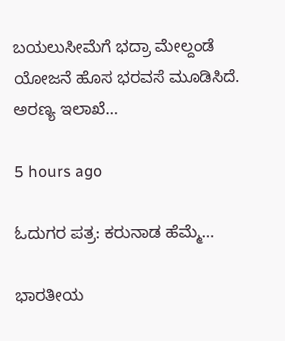ಬಯಲುಸೀಮೆಗೆ ಭದ್ರಾ ಮೇಲ್ದಂಡೆ ಯೋಜನೆ ಹೊಸ ಭರವಸೆ ಮೂಡಿಸಿದೆ. ಅರಣ್ಯ ಇಲಾಖೆ…

5 hours ago

ಓದುಗರ ಪತ್ರ: ಕರುನಾಡ ಹೆಮ್ಮೆ…

ಭಾರತೀಯ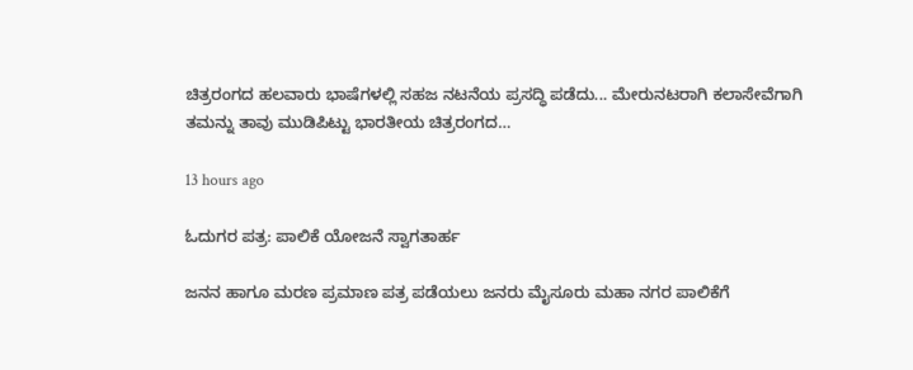ಚಿತ್ರರಂಗದ ಹಲವಾರು ಭಾಷೆಗಳಲ್ಲಿ ಸಹಜ ನಟನೆಯ ಪ್ರಸದ್ಧಿ ಪಡೆದು... ಮೇರುನಟರಾಗಿ ಕಲಾಸೇವೆಗಾಗಿ ತಮನ್ನು ತಾವು ಮುಡಿಪಿಟ್ಟು ಭಾರತೀಯ ಚಿತ್ರರಂಗದ…

13 hours ago

ಓದುಗರ ಪತ್ರ: ಪಾಲಿಕೆ ಯೋಜನೆ ಸ್ವಾಗತಾರ್ಹ

ಜನನ ಹಾಗೂ ಮರಣ ಪ್ರಮಾಣ ಪತ್ರ ಪಡೆಯಲು ಜನರು ಮೈಸೂರು ಮಹಾ ನಗರ ಪಾಲಿಕೆಗೆ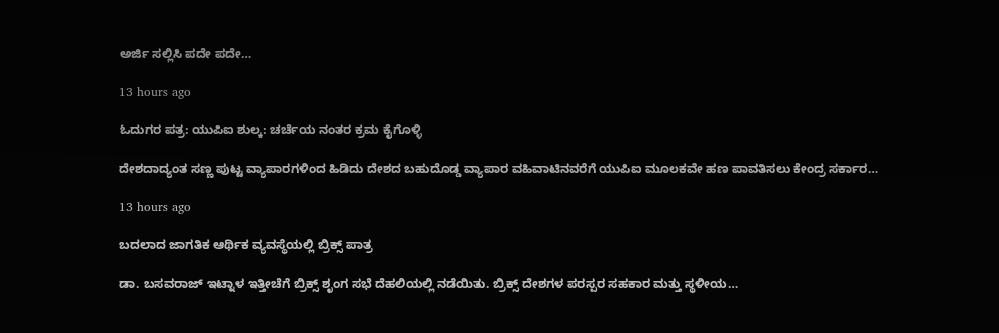ಅರ್ಜಿ ಸಲ್ಲಿಸಿ ಪದೇ ಪದೇ…

13 hours ago

ಓದುಗರ ಪತ್ರ: ಯುಪಿಐ ಶುಲ್ಕ: ಚರ್ಚೆಯ ನಂತರ ಕ್ರಮ ಕೈಗೊಳ್ಳಿ

ದೇಶದಾದ್ಯಂತ ಸಣ್ಣ ಪುಟ್ಟ ವ್ಯಾಪಾರಗಳಿಂದ ಹಿಡಿದು ದೇಶದ ಬಹುದೊಡ್ಡ ವ್ಯಾಪಾರ ವಹಿವಾಟಿನವರೆಗೆ ಯುಪಿಐ ಮೂಲಕವೇ ಹಣ ಪಾವತಿಸಲು ಕೇಂದ್ರ ಸರ್ಕಾರ…

13 hours ago

ಬದಲಾದ ಜಾಗತಿಕ ಆರ್ಥಿಕ ವ್ಯವಸ್ಥೆಯಲ್ಲಿ ಬ್ರಿಕ್ಸ್ ಪಾತ್ರ

ಡಾ. ಬಸವರಾಜ್ ಇಟ್ನಾಳ ಇತ್ತೀಚೆಗೆ ಬ್ರಿಕ್ಸ್ ಶೃಂಗ ಸಭೆ ದೆಹಲಿಯಲ್ಲಿ ನಡೆಯಿತು. ಬ್ರಿಕ್ಸ್ ದೇಶಗಳ ಪರಸ್ಪರ ಸಹಕಾರ ಮತ್ತು ಸ್ಥಳೀಯ…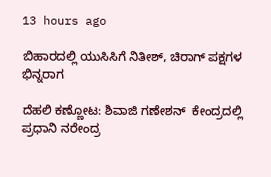13 hours ago

ಬಿಹಾರದಲ್ಲಿ ಯುಸಿಸಿಗೆ ನಿತೀಶ್, ಚಿರಾಗ್ ಪಕ್ಷಗಳ ಭಿನ್ನರಾಗ

ದೆಹಲಿ ಕಣ್ಣೋಟ: ಶಿವಾಜಿ ಗಣೇಶನ್‌  ಕೇಂದ್ರದಲ್ಲಿ ಪ್ರಧಾನಿ ನರೇಂದ್ರ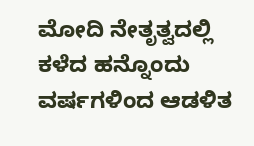ಮೋದಿ ನೇತೃತ್ವದಲ್ಲಿ ಕಳೆದ ಹನ್ನೊಂದು ವರ್ಷಗಳಿಂದ ಆಡಳಿತ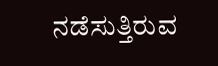ನಡೆಸುತ್ತಿರುವ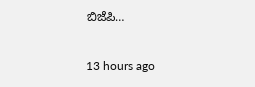ಬಿಜೆಪಿ…

13 hours ago